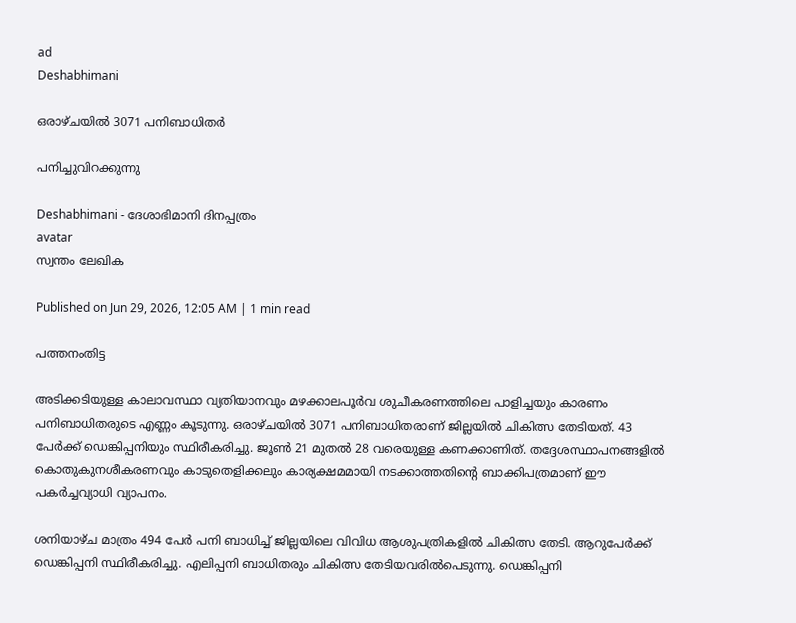ad
Deshabhimani

ഒരാഴ്‌ചയിൽ 3071 പനിബാധിതർ

പനിച്ചുവിറക്കുന്നു

Deshabhimani - ദേശാഭിമാനി ദിനപ്പത്രം
avatar
സ്വന്തം ലേഖിക

Published on Jun 29, 2026, 12:05 AM | 1 min read

പത്തനംതിട്ട

അടിക്കടിയുള്ള കാലാവസ്ഥാ വ്യതിയാനവും മഴക്കാലപൂർവ ശുചീകരണത്തിലെ പാളിച്ചയും കാരണം പനിബാധിതരുടെ എണ്ണം കൂടുന്നു. ഒരാഴ്‌ചയിൽ 3071 പനിബാധിതരാണ്‌ ജില്ലയിൽ ചികിത്സ തേടിയത്‌. 43 പേർക്ക്‌ ഡെങ്കിപ്പനിയും സ്ഥിരീകരിച്ചു. ജൂൺ 21 മുതൽ 28 വരെയുള്ള കണക്കാണിത്‌. തദ്ദേശസ്ഥാപനങ്ങളിൽ കൊതുകുനശീകരണവും കാടുതെളിക്കലും കാര്യക്ഷമമായി നടക്കാത്തതിന്റെ ബാക്കിപത്രമാണ്‌ ഇ‍ൗ പകർച്ചവ്യാധി വ്യാപനം.

ശനിയാഴ്‌ച മാത്രം 494 പേർ പനി ബാധിച്ച്‌ ജില്ലയിലെ വിവിധ ആശുപത്രികളിൽ ചികിത്സ തേടി. ആറുപേർക്ക്‌ ഡെങ്കിപ്പനി സ്ഥിരീകരിച്ചു. എലിപ്പനി ബാധിതരും ചികിത്സ തേടിയവരിൽപെടുന്നു. ഡെങ്കിപ്പനി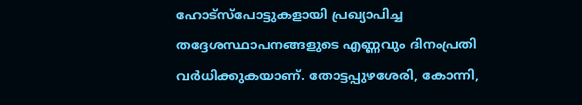ഹോട്‌സ്‌പോട്ടുകളായി പ്രഖ്യാപിച്ച തദ്ദേശസ്ഥാപനങ്ങളുടെ എണ്ണവും ദിനംപ്രതി വർധിക്കുകയാണ്‌. തോട്ടപ്പുഴശേരി, കോന്നി,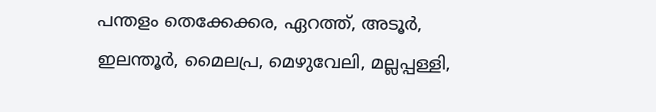പന്തളം തെക്കേക്കര, ഏറത്ത്‌, അടൂർ, ഇലന്തൂർ, മൈലപ്ര, മെഴുവേലി, മല്ലപ്പള്ളി,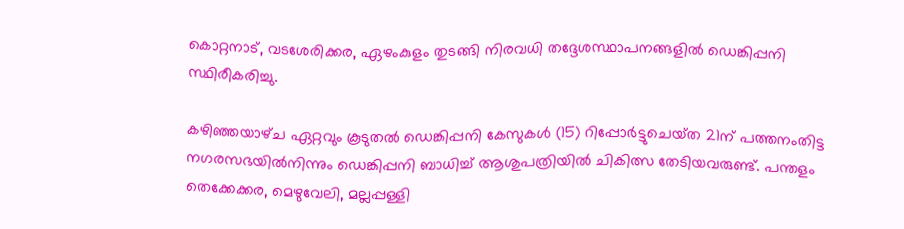കൊറ്റനാട്‌, വടശേരിക്കര, ഏഴംകുളം തുടങ്ങി നിരവധി തദ്ദേശസ്ഥാപനങ്ങളിൽ ഡെങ്കിപ്പനി സ്ഥിരീകരിച്ചു.

കഴിഞ്ഞയാഴ്‌ച ഏറ്റവും കൂടുതൽ ഡെങ്കിപ്പനി കേസുകൾ (15) റിപ്പോർട്ടുചെയ്‌ത 21ന്‌ പത്തനംതിട്ട നഗരസഭയിൽനിന്നും ഡെങ്കിപ്പനി ബാധിച്ച്‌ ആശുപത്രിയിൽ ചികിത്സ തേടിയവരുണ്ട്‌. പന്തളം തെക്കേക്കര, മെഴുവേലി, മല്ലപ്പള്ളി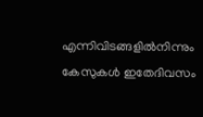എന്നിവിടങ്ങളിൽനിന്നും കേസുകൾ ഇതേദിവസം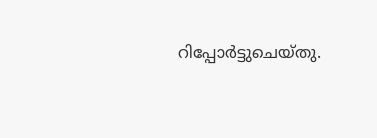റിപ്പോർട്ടുചെയ്‌തു.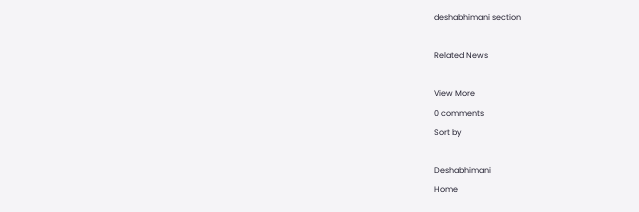deshabhimani section

Related News

View More
0 comments
Sort by

Deshabhimani
Home